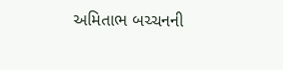અમિતાભ બચ્ચનની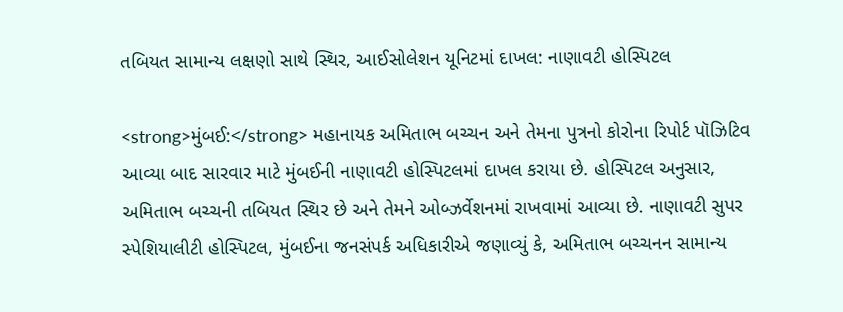તબિયત સામાન્ય લક્ષણો સાથે સ્થિર, આઈસોલેશન યૂનિટમાં દાખલ: નાણાવટી હોસ્પિટલ

<strong>મુંબઈ:</strong> મહાનાયક અમિતાભ બચ્ચન અને તેમના પુત્રનો કોરોના રિપોર્ટ પૉઝિટિવ આવ્યા બાદ સારવાર માટે મુંબઈની નાણાવટી હોસ્પિટલમાં દાખલ કરાયા છે. હોસ્પિટલ અનુસાર, અમિતાભ બચ્ચની તબિયત સ્થિર છે અને તેમને ઓબ્ઝર્વેશનમાં રાખવામાં આવ્યા છે. નાણાવટી સુપર સ્પેશિયાલીટી હોસ્પિટલ, મુંબઈના જનસંપર્ક અધિકારીએ જણાવ્યું કે, અમિતાભ બચ્ચનન સામાન્ય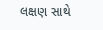લક્ષણ સાથે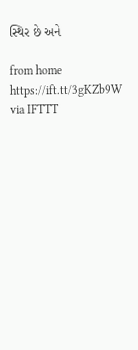સ્થિર છે અને

from home https://ift.tt/3gKZb9W
via IFTTT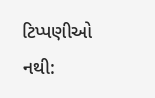ટિપ્પણીઓ નથી: